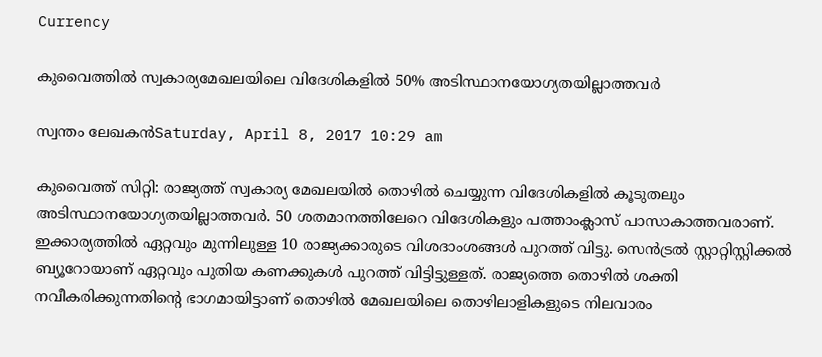Currency

കുവൈത്തില്‍ സ്വകാര്യമേഖലയിലെ വിദേശികളില്‍ 50% അടിസ്ഥാനയോഗ്യതയില്ലാത്തവര്‍

സ്വന്തം ലേഖകന്‍Saturday, April 8, 2017 10:29 am

കുവൈത്ത് സിറ്റി: രാജ്യത്ത് സ്വകാര്യ മേഖലയില്‍ തൊഴില്‍ ചെയ്യുന്ന വിദേശികളില്‍ കൂടുതലും അടിസ്ഥാനയോഗ്യതയില്ലാത്തവര്‍. 50 ശതമാനത്തിലേറെ വിദേശികളും പത്താംക്ലാസ് പാസാകാത്തവരാണ്. ഇക്കാര്യത്തില്‍ ഏറ്റവും മുന്നിലുള്ള 10 രാജ്യക്കാരുടെ വിശദാംശങ്ങള്‍ പുറത്ത് വിട്ടു. സെന്‍ട്രല്‍ സ്റ്റാറ്റിസ്റ്റിക്കല്‍ ബ്യൂറോയാണ് ഏറ്റവും പുതിയ കണക്കുകള്‍ പുറത്ത് വിട്ടിട്ടുള്ളത്. രാജ്യത്തെ തൊഴില്‍ ശക്തി നവീകരിക്കുന്നതിന്റെ ഭാഗമായിട്ടാണ് തൊഴില്‍ മേഖലയിലെ തൊഴിലാളികളുടെ നിലവാരം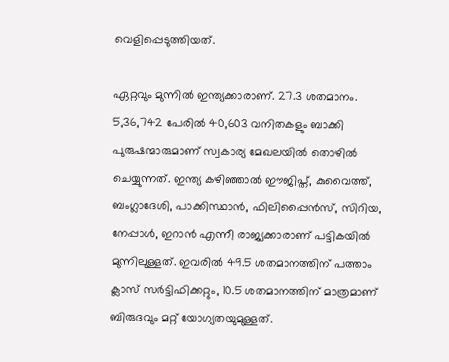വെളിപ്പെടുത്തിയത്.

ഏറ്റവും മുന്നില്‍ ഇന്ത്യക്കാരാണ്. 27.3 ശതമാനം. 5,36,742 പേരില്‍ 40,603 വനിതകളും ബാക്കി പുരുഷന്മാരുമാണ് സ്വകാര്യ മേഖലയില്‍ തൊഴില്‍ ചെയ്യുന്നത്. ഇന്ത്യ കഴിഞ്ഞാല്‍ ഈജിപ്ത്, കുവൈത്ത്, ബംഗ്ലാദേശി, പാക്കിസ്ഥാന്‍, ഫിലിപ്പൈന്‍സ്, സിറിയ, നേപ്പാള്‍, ഇറാന്‍ എന്നീ രാജ്യക്കാരാണ് പട്ടികയില്‍ മുന്നിലുള്ളത്. ഇവരില്‍ 49.5 ശതമാനത്തിന് പത്താം ക്ലാസ് സര്‍ട്ടിഫിക്കറ്റും, 10.5 ശതമാനത്തിന് മാത്രമാണ് ബിരുദവും മറ്റ് യോഗ്യതയുമുള്ളത്.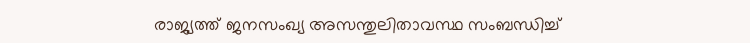രാജ്യത്ത് ജനസംഖ്യ അസന്തുലിതാവസ്ഥ സംബന്ധിച്ച്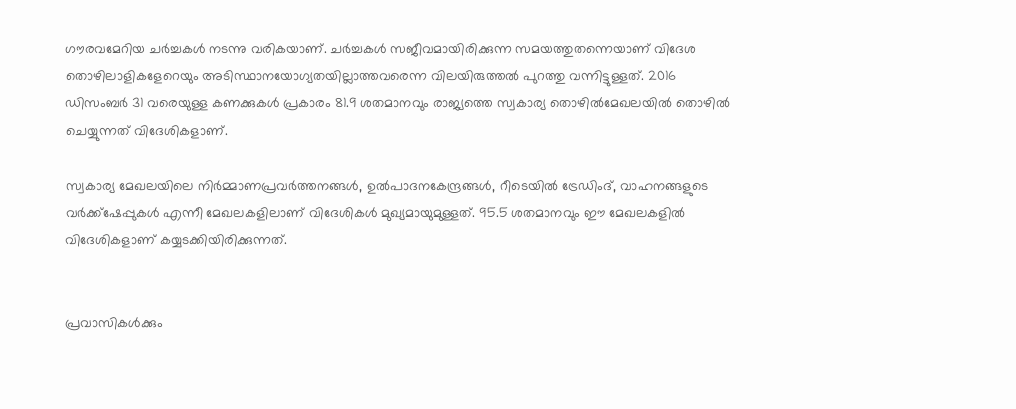ഗൗരവമേറിയ ചര്‍ച്ചകള്‍ നടന്നു വരികയാണ്. ചര്‍ച്ചകള്‍ സജീവമായിരിക്കുന്ന സമയത്തുതന്നെയാണ് വിദേശ തൊഴിലാളികളേറെയും അടിസ്ഥാനയോഗ്യതയില്ലാത്തവരെന്ന വിലയിരുത്തല്‍ പുറത്തു വന്നിട്ടുള്ളത്. 2016 ഡിസംബര്‍ 31 വരെയുള്ള കണക്കുകള്‍ പ്രകാരം 81.9 ശതമാനവും രാജ്യത്തെ സ്വകാര്യ തൊഴില്‍മേഖലയില്‍ തൊഴില്‍ ചെയ്യുന്നത് വിദേശികളാണ്.

സ്വകാര്യ മേഖലയിലെ നിര്‍മ്മാണപ്രവര്‍ത്തനങ്ങള്‍, ഉല്‍പാദനകേന്ദ്രങ്ങള്‍, റീടെയില്‍ ട്രേഡിംദ്, വാഹനങ്ങളുടെ വര്‍ക്ക്ഷേപ്പുകള്‍ എന്നീ മേഖലകളിലാണ് വിദേശികള്‍ മുഖ്യമായുമുള്ളത്. 95.5 ശതമാനവും ഈ മേഖലകളില്‍ വിദേശികളാണ് കയ്യടക്കിയിരിക്കുന്നത്.


പ്രവാസികൾക്കും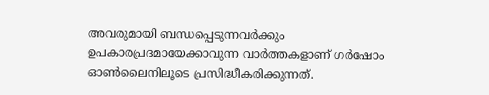അവരുമായി ബന്ധപ്പെടുന്നവർക്കും ഉപകാരപ്രദമായേക്കാവുന്ന വാർത്തകളാണ് ഗർഷോം ഓൺലൈനിലൂടെ പ്രസിദ്ധീകരിക്കുന്നത്.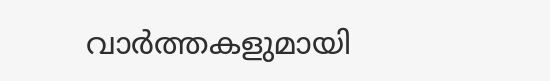വാർത്തകളുമായി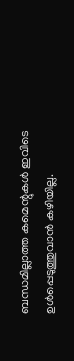ബന്ധമില്ലാത്ത കമെന്റുകൾ ഇവിടെ ഉൾപ്പെടുത്തുവാൻ കഴിയില്ല.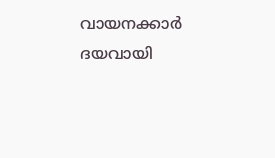വായനക്കാർ ദയവായി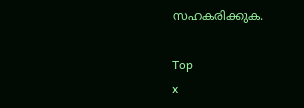സഹകരിക്കുക.

Top
x